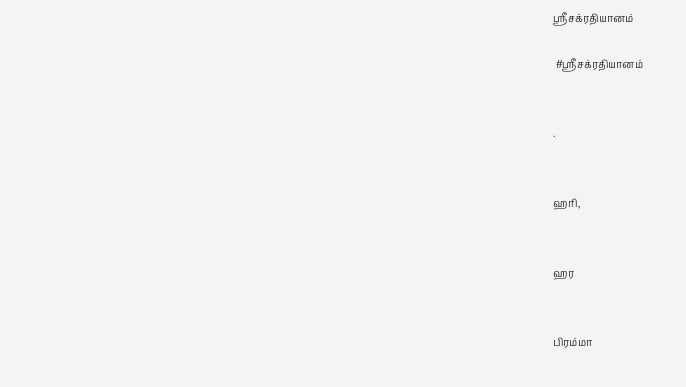ஶ்ரீசக்ரதியானம்

 #ஶ்ரீசக்ரதியானம்


.


ஹரி,


ஹர


பிரம்மா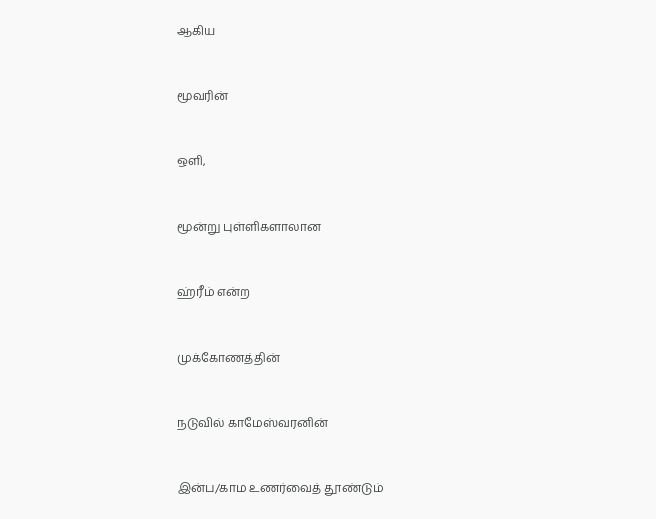ஆகிய


மூவரின்


ஒளி,


மூன்று புள்ளிகளாலான


ஹ்ரீம் என்ற


முக்கோணத்தின்


நடுவில் காமேஸ்வரனின்


இன்ப/காம உணர்வைத் தூண்டும்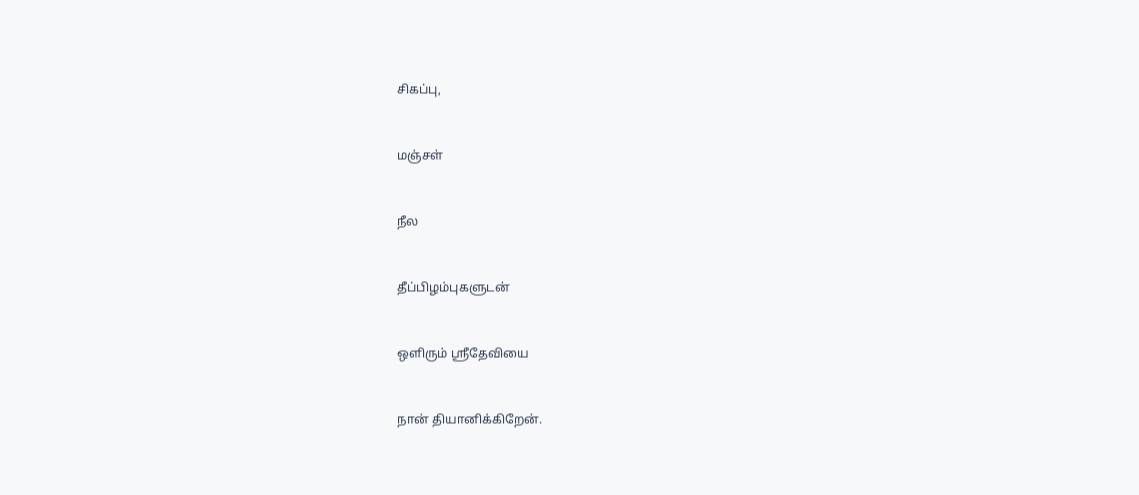சிகப்பு,


மஞ்சள்


நீல


தீப்பிழம்புகளுடன்


ஒளிரும் ஶ்ரீதேவியை


நான் தியானிக்கிறேன்.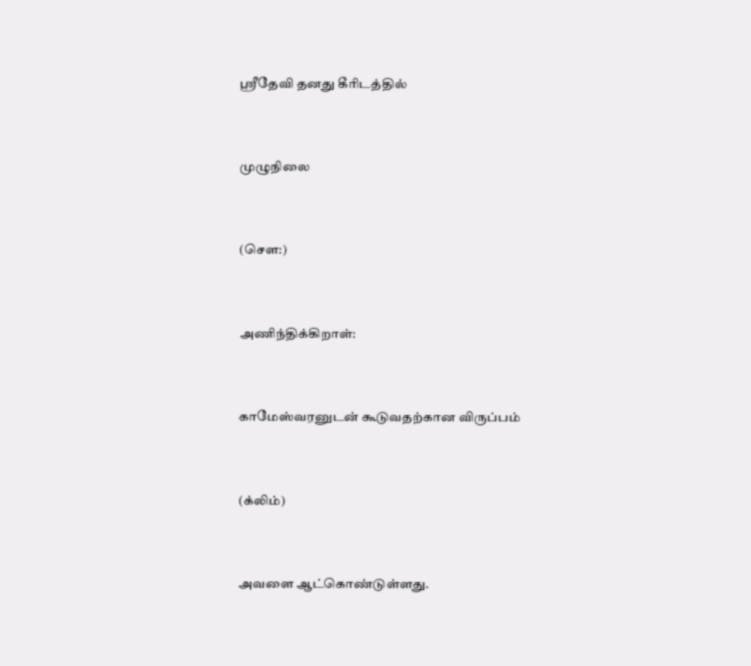ஶ்ரீதேவி தனது கீரிடத்தில்


முழுநிலை


(சௌ:)


அணிந்திக்கிறாள்:


காமேஸ்வரனுடன் கூடுவதற்கான விருப்பம்


(க்லிம்)


அவளை ஆட்கொண்டுள்ளது.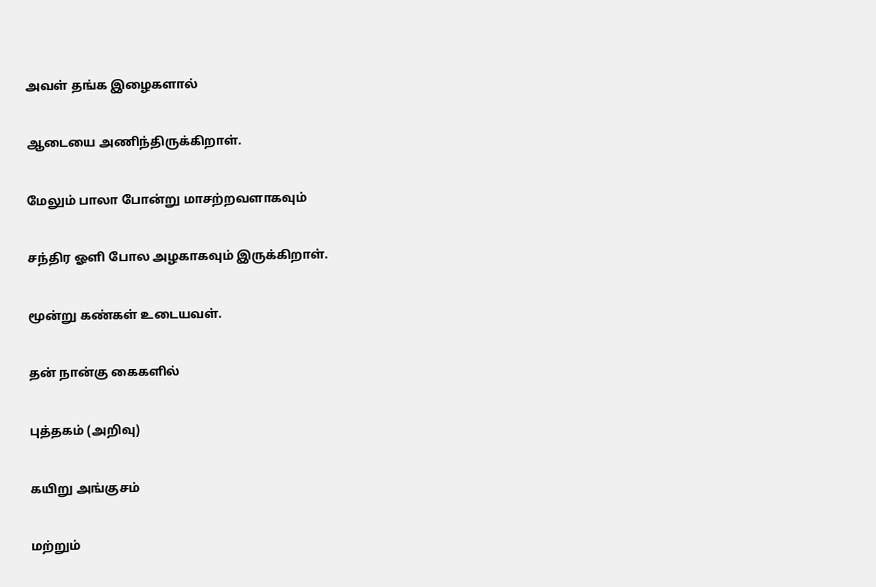அவள் தங்க இழைகளால்


ஆடையை அணிந்திருக்கிறாள்.


மேலும் பாலா போன்று மாசற்றவளாகவும்


சந்திர ஓளி போல அழகாகவும் இருக்கிறாள்.


மூன்று கண்கள் உடையவள்.


தன் நான்கு கைகளில்


புத்தகம் (அறிவு)


கயிறு அங்குசம்


மற்றும்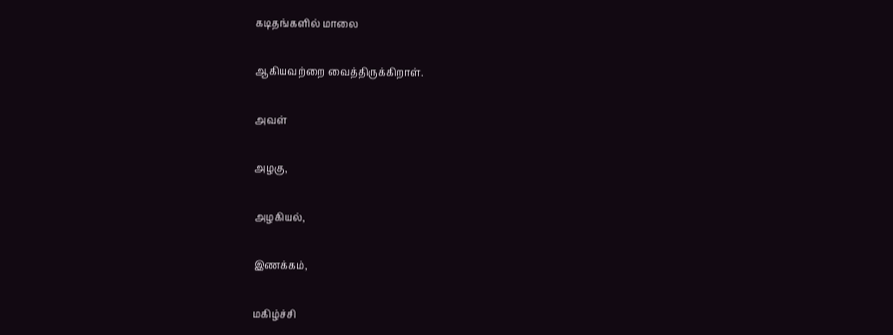கடிதங்களில் மாலை


ஆகியவற்றை வைத்திருக்கிறாள்.


அவள்


அழகு,


அழகியல்,


இணக்கம்,


மகிழ்ச்சி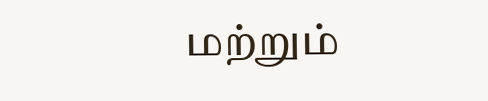மற்றும்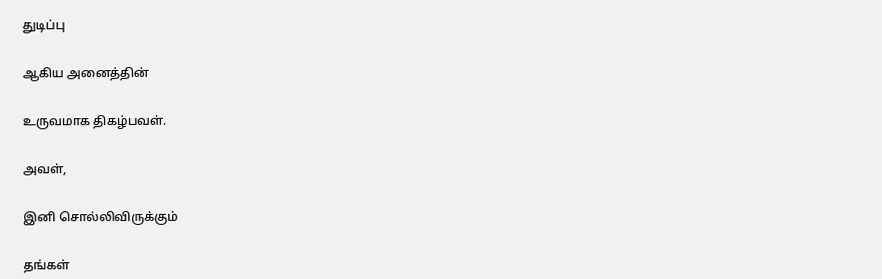துடிப்பு


ஆகிய அனைத்தின்


உருவமாக திகழ்பவள்.


அவள்,


இனி சொல்லிவிருக்கும்


தங்கள்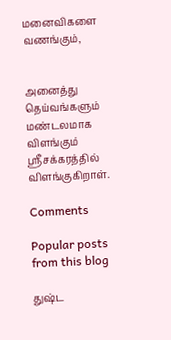மனைவிகளை வணங்கும்,


அனைத்து தெய்வங்களும் மண்டலமாக விளங்கும் ஶ்ரீசக்கரத்தில் விளங்குகிறாள்.

Comments

Popular posts from this blog

துஷ்ட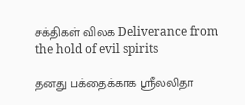சக்திகள் விலக Deliverance from the hold of evil spirits

தனது பக்தைக்காக ஶ்ரீலலிதா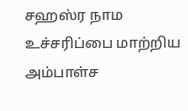சஹஸ்ர நாம உச்சரிப்பை மாற்றிய அம்பாள்ச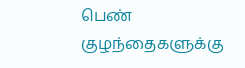பெண் குழந்தைகளுக்கு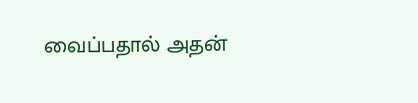வைப்பதால் அதன்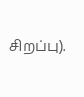சிறப்பு).